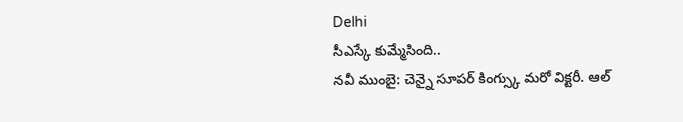Delhi
సీఎస్కే కుమ్మేసింది..
నవీ ముంబై: చెన్నై సూపర్ కింగ్స్కు మరో విక్టరీ. ఆల్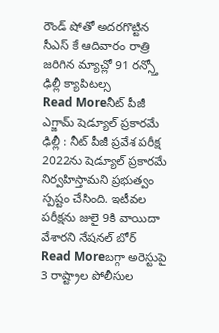రౌండ్ షోతో అదరగొట్టిన సీఎస్ కే ఆదివారం రాత్రి జరిగిన మ్యాచ్లో 91 రన్స్తో ఢిల్లీ క్యాపిటల్స
Read Moreనీట్ పీజీ ఎగ్జామ్ షెడ్యూల్ ప్రకారమే
ఢిల్లీ : నీట్ పీజీ ప్రవేశ పరీక్ష 2022ను షెడ్యూల్ ప్రకారమే నిర్వహిస్తామని ప్రభుత్వం స్పష్టం చేసింది. ఇటీవల పరీక్షను జులై 9కి వాయిదా వేశారని నేషనల్ బోర్
Read Moreబగ్గా అరెస్టుపై 3 రాష్ట్రాల పోలీసుల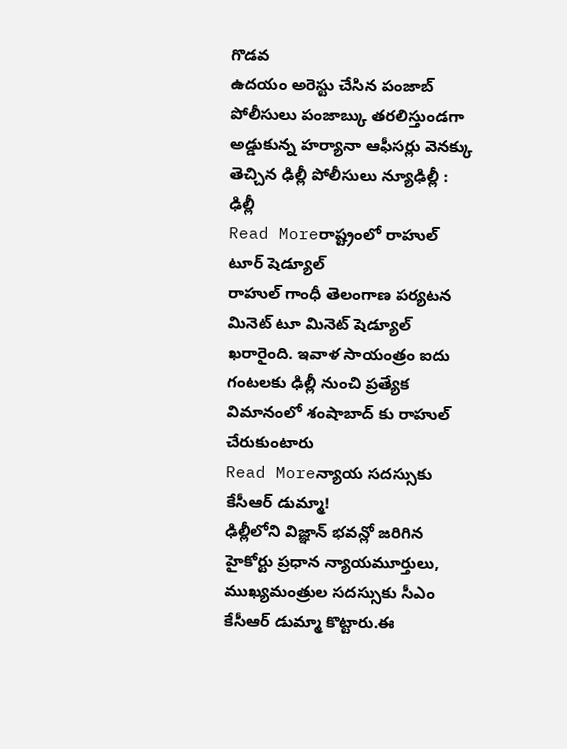గొడవ
ఉదయం అరెస్టు చేసిన పంజాబ్ పోలీసులు పంజాబ్కు తరలిస్తుండగా అడ్డుకున్న హర్యానా ఆఫీసర్లు వెనక్కు తెచ్చిన ఢిల్లీ పోలీసులు న్యూఢిల్లీ : ఢిల్లీ
Read Moreరాష్ట్రంలో రాహుల్ టూర్ షెడ్యూల్
రాహుల్ గాంధీ తెలంగాణ పర్యటన మినెట్ టూ మినెట్ షెడ్యూల్ ఖరారైంది. ఇవాళ సాయంత్రం ఐదు గంటలకు ఢిల్లీ నుంచి ప్రత్యేక విమానంలో శంషాబాద్ కు రాహుల్ చేరుకుంటారు
Read Moreన్యాయ సదస్సుకు కేసీఆర్ డుమ్మా!
ఢిల్లీలోని విజ్ఞాన్ భవన్లో జరిగిన హైకోర్టు ప్రధాన న్యాయమూర్తులు, ముఖ్యమంత్రుల సదస్సుకు సీఎం కేసీఆర్ డుమ్మా కొట్టారు.ఈ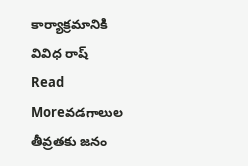కార్యాక్రమానికి వివిధ రాష్
Read Moreవడగాలుల తీవ్రతకు జనం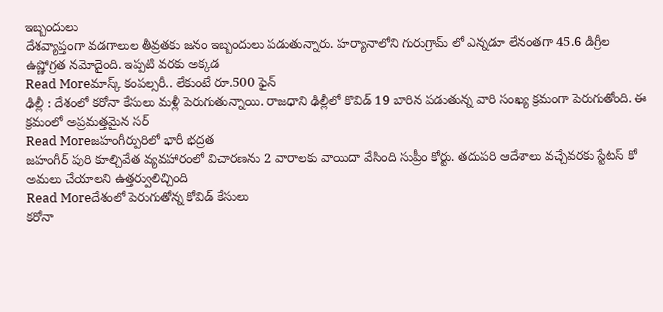ఇబ్బందులు
దేశవ్యాప్తంగా వడగాలుల తీవ్రతకు జనం ఇబ్బందులు పడుతున్నారు. హర్యానాలోని గురుగ్రామ్ లో ఎన్నడూ లేనంతగా 45.6 డిగ్రీల ఉష్ణోగ్రత నమోదైంది. ఇప్పటి వరకు అక్కడ
Read Moreమాస్క్ కంపల్సరీ.. లేకుంటే రూ.500 ఫైన్
ఢిల్లీ : దేశంలో కరోనా కేసులు మళ్లీ పెరుగుతున్నాయి. రాజధాని ఢిల్లీలో కొవిడ్ 19 బారిన పడుతున్న వారి సంఖ్య క్రమంగా పెరుగుతోంది. ఈ క్రమంలో అప్రమత్తమైన సర్
Read Moreజహంగీర్పురిలో భారీ భద్రత
జహంగీర్ పురి కూల్చివేత వ్యవహారంలో విచారణను 2 వారాలకు వాయిదా వేసింది సుప్రీం కోర్టు. తదుపరి ఆదేశాలు వచ్చేవరకు స్టేటస్ కో అమలు చేయాలని ఉత్తర్వులిచ్చింది
Read Moreదేశంలో పెరుగుతోన్న కోవిడ్ కేసులు
కరోనా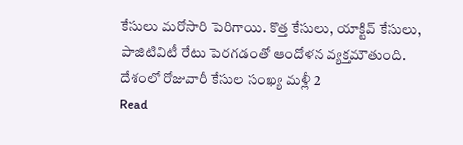కేసులు మరోసారి పెరిగాయి. కొత్త కేసులు, యాక్టివ్ కేసులు, పాజిటివిటీ రేటు పెరగడంతో ఆందోళన వ్యక్తమౌతుంది. దేశంలో రోజువారీ కేసుల సంఖ్య మళ్లీ 2
Read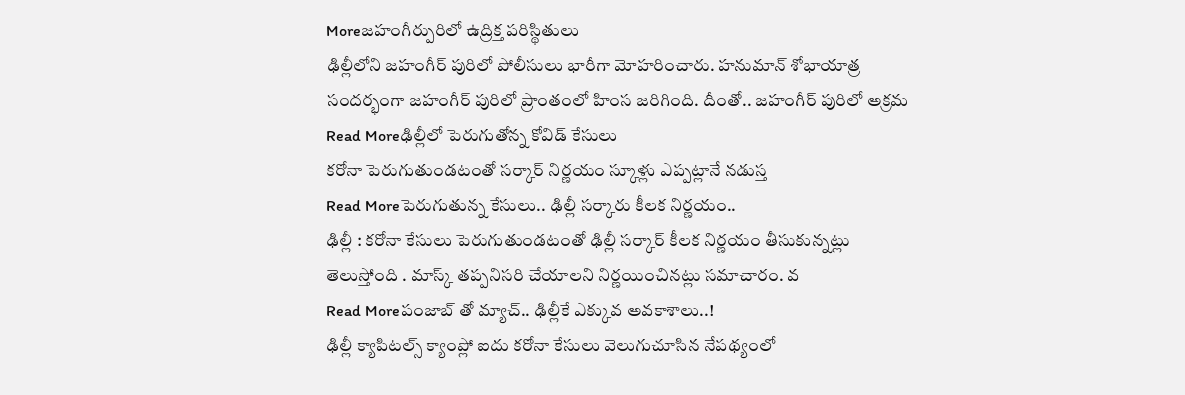Moreజహంగీర్పురిలో ఉద్రిక్త పరిస్థితులు
ఢిల్లీలోని జహంగీర్ పురిలో పోలీసులు భారీగా మోహరించారు. హనుమాన్ శోభాయాత్ర సందర్భంగా జహంగీర్ పురిలో ప్రాంతంలో హింస జరిగింది. దీంతో.. జహంగీర్ పురిలో అక్రమ
Read Moreఢిల్లీలో పెరుగుతోన్న కోవిడ్ కేసులు
కరోనా పెరుగుతుండటంతో సర్కార్ నిర్ణయం స్కూళ్లు ఎప్పట్లానే నడుస్త
Read Moreపెరుగుతున్న కేసులు.. ఢిల్లీ సర్కారు కీలక నిర్ణయం..
ఢిల్లీ : కరోనా కేసులు పెరుగుతుండటంతో ఢిల్లీ సర్కార్ కీలక నిర్ణయం తీసుకున్నట్లు తెలుస్తోంది . మాస్క్ తప్పనిసరి చేయాలని నిర్ణయించినట్లు సమాచారం. వ
Read Moreపంజాబ్ తో మ్యాచ్.. ఢిల్లీకే ఎక్కువ అవకాశాలు..!
ఢిల్లీ క్యాపిటల్స్ క్యాంప్లో ఐదు కరోనా కేసులు వెలుగుచూసిన నేపథ్యంలో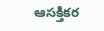ఆసక్తికర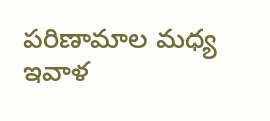పరిణామాల మధ్య ఇవాళ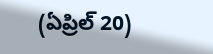(ఏప్రిల్ 20)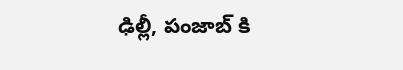ఢిల్లీ, పంజాబ్ కి